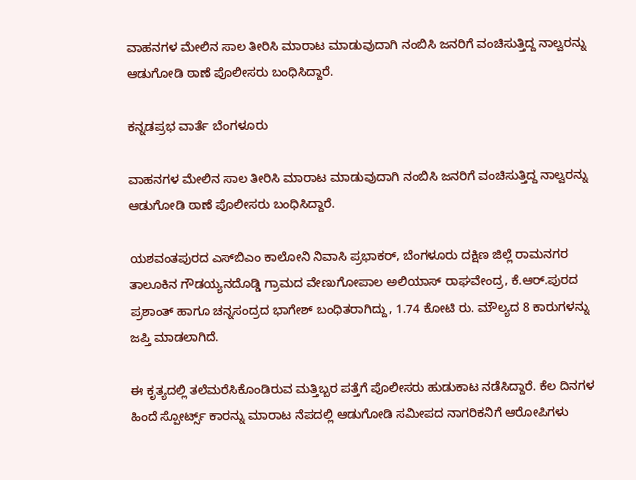ವಾಹನಗಳ ಮೇಲಿನ ಸಾಲ ತೀರಿಸಿ ಮಾರಾಟ ಮಾಡುವುದಾಗಿ ನಂಬಿಸಿ ಜನರಿಗೆ ವಂಚಿಸುತ್ತಿದ್ದ ನಾಲ್ವರನ್ನು ಆಡುಗೋಡಿ ಠಾಣೆ ಪೊಲೀಸರು ಬಂಧಿಸಿದ್ದಾರೆ.

ಕನ್ನಡಪ್ರಭ ವಾರ್ತೆ ಬೆಂಗಳೂರು

ವಾಹನಗಳ ಮೇಲಿನ ಸಾಲ ತೀರಿಸಿ ಮಾರಾಟ ಮಾಡುವುದಾಗಿ ನಂಬಿಸಿ ಜನರಿಗೆ ವಂಚಿಸುತ್ತಿದ್ದ ನಾಲ್ವರನ್ನು ಆಡುಗೋಡಿ ಠಾಣೆ ಪೊಲೀಸರು ಬಂಧಿಸಿದ್ದಾರೆ.

ಯಶವಂತಪುರದ ಎಸ್‌ಬಿಎಂ ಕಾಲೋನಿ ನಿವಾಸಿ ಪ್ರಭಾಕರ್, ಬೆಂಗಳೂರು ದಕ್ಷಿಣ ಜಿಲ್ಲೆ ರಾಮನಗರ ತಾಲೂಕಿನ ಗೌಡಯ್ಯನದೊಡ್ಡಿ ಗ್ರಾಮದ ವೇಣುಗೋಪಾಲ ಅಲಿಯಾಸ್ ರಾಘವೇಂದ್ರ, ಕೆ.ಆರ್.ಪುರದ ಪ್ರಶಾಂತ್ ಹಾಗೂ ಚನ್ನಸಂದ್ರದ ಭಾಗೇಶ್ ಬಂಧಿತರಾಗಿದ್ದು, 1.74 ಕೋಟಿ ರು. ಮೌಲ್ಯದ 8 ಕಾರುಗಳನ್ನು ಜಪ್ತಿ ಮಾಡಲಾಗಿದೆ.

ಈ ಕೃತ್ಯದಲ್ಲಿ ತಲೆಮರೆಸಿಕೊಂಡಿರುವ ಮತ್ತಿಬ್ಬರ ಪತ್ತೆಗೆ ಪೊಲೀಸರು ಹುಡುಕಾಟ ನಡೆಸಿದ್ದಾರೆ. ಕೆಲ ದಿನಗಳ ಹಿಂದೆ ಸ್ಪೋರ್ಟ್ಸ್ ಕಾರನ್ನು ಮಾರಾಟ ನೆಪದಲ್ಲಿ ಆಡುಗೋಡಿ ಸಮೀಪದ ನಾಗರಿಕನಿಗೆ ಆರೋಪಿಗಳು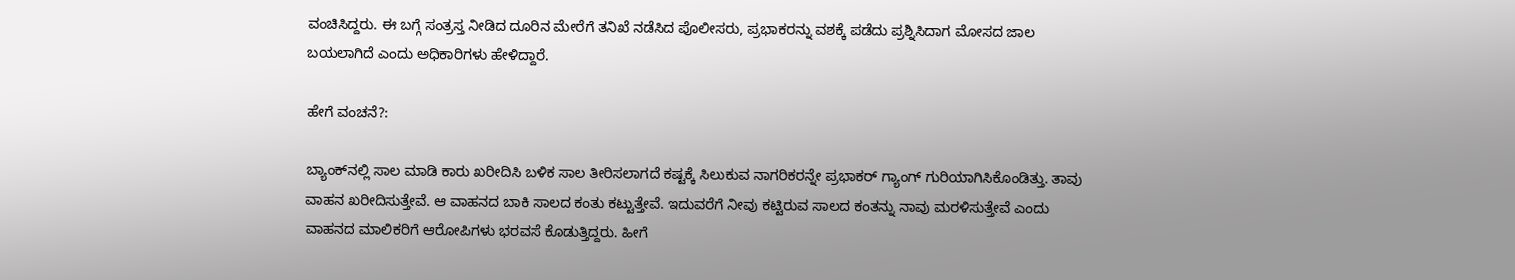ವಂಚಿಸಿದ್ದರು. ಈ ಬಗ್ಗೆ ಸಂತ್ರಸ್ತ ನೀಡಿದ ದೂರಿನ ಮೇರೆಗೆ ತನಿಖೆ ನಡೆಸಿದ ಪೊಲೀಸರು, ಪ್ರಭಾಕರನ್ನು ವಶಕ್ಕೆ ಪಡೆದು ಪ್ರಶ್ನಿಸಿದಾಗ ಮೋಸದ ಜಾಲ ಬಯಲಾಗಿದೆ ಎಂದು ಅಧಿಕಾರಿಗಳು ಹೇಳಿದ್ದಾರೆ.

ಹೇಗೆ ವಂಚನೆ?:

ಬ್ಯಾಂಕ್‌ನಲ್ಲಿ ಸಾಲ ಮಾಡಿ ಕಾರು ಖರೀದಿಸಿ ಬಳಿಕ ಸಾಲ ತೀರಿಸಲಾಗದೆ ಕಷ್ಟಕ್ಕೆ ಸಿಲುಕುವ ನಾಗರಿಕರನ್ನೇ ಪ್ರಭಾಕರ್ ಗ್ಯಾಂಗ್ ಗುರಿಯಾಗಿಸಿಕೊಂಡಿತ್ತು. ತಾವು ವಾಹನ ಖರೀದಿಸುತ್ತೇವೆ. ಆ ವಾಹನದ ಬಾಕಿ ಸಾಲದ ಕಂತು ಕಟ್ಟುತ್ತೇವೆ. ಇದುವರೆಗೆ ನೀವು ಕಟ್ಟಿರುವ ಸಾಲದ ಕಂತನ್ನು ನಾವು ಮರಳಿಸುತ್ತೇವೆ ಎಂದು ವಾಹನದ ಮಾಲಿಕರಿಗೆ ಆರೋಪಿಗಳು ಭರವಸೆ ಕೊಡುತ್ತಿದ್ದರು. ಹೀಗೆ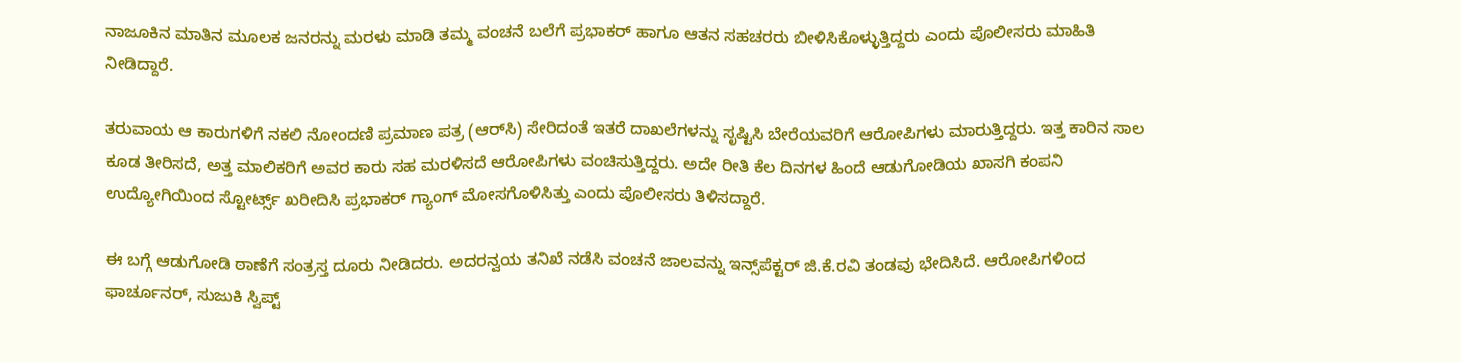ನಾಜೂಕಿನ ಮಾತಿನ ಮೂಲಕ ಜನರನ್ನು ಮರಳು ಮಾಡಿ ತಮ್ಮ ವಂಚನೆ ಬಲೆಗೆ ಪ್ರಭಾಕರ್ ಹಾಗೂ ಆತನ ಸಹಚರರು ಬೀಳಿಸಿಕೊಳ್ಳುತ್ತಿದ್ದರು ಎಂದು ಪೊಲೀಸರು ಮಾಹಿತಿ ನೀಡಿದ್ದಾರೆ.

ತರುವಾಯ ಆ ಕಾರುಗಳಿಗೆ ನಕಲಿ ನೋಂದಣಿ ಪ್ರಮಾಣ ಪತ್ರ (ಆರ್‌ಸಿ) ಸೇರಿದಂತೆ ಇತರೆ ದಾಖಲೆಗಳನ್ನು ಸೃಷ್ಟಿಸಿ ಬೇರೆಯವರಿಗೆ ಆರೋಪಿಗಳು ಮಾರುತ್ತಿದ್ದರು. ಇತ್ತ ಕಾರಿನ ಸಾಲ ಕೂಡ ತೀರಿಸದೆ, ಅತ್ತ ಮಾಲಿಕರಿಗೆ ಅವರ ಕಾರು ಸಹ ಮರಳಿಸದೆ ಆರೋಪಿಗಳು ವಂಚಿಸುತ್ತಿದ್ದರು. ಅದೇ ರೀತಿ ಕೆಲ ದಿನಗಳ ಹಿಂದೆ ಆಡುಗೋಡಿಯ ಖಾಸಗಿ ಕಂಪನಿ ಉದ್ಯೋಗಿಯಿಂದ ಸ್ಟೋರ್ಟ್ಸ್ ಖರೀದಿಸಿ ಪ್ರಭಾಕರ್ ಗ್ಯಾಂಗ್ ಮೋಸಗೊಳಿಸಿತ್ತು ಎಂದು ಪೊಲೀಸರು ತಿಳಿಸದ್ದಾರೆ.

ಈ ಬಗ್ಗೆ ಆಡುಗೋಡಿ ಠಾಣೆಗೆ ಸಂತ್ರಸ್ತ ದೂರು ನೀಡಿದರು. ಅದರನ್ವಯ ತನಿಖೆ ನಡೆಸಿ ವಂಚನೆ ಜಾಲವನ್ನು ಇನ್ಸ್‌ಪೆಕ್ಟರ್ ಜಿ.ಕೆ.ರವಿ ತಂಡವು ಭೇದಿಸಿದೆ. ಆರೋಪಿಗಳಿಂದ ಫಾರ್ಚೂನರ್‌, ಸುಜುಕಿ ಸ್ವಿಪ್ಟ್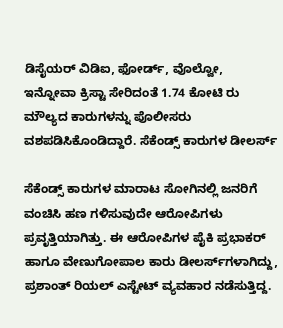ಡಿಸೈಯರ್ ವಿಡಿಐ, ಫೋರ್ಡ್‌, ವೊಲ್ವೋ, ಇನ್ನೋವಾ ಕ್ರಿಸ್ಟಾ ಸೇರಿದಂತೆ 1.74 ಕೋಟಿ ರು ಮೌಲ್ಯದ ಕಾರುಗಳನ್ನು ಪೊಲೀಸರು ವಶಪಡಿಸಿಕೊಂಡಿದ್ದಾರೆ. ಸೆಕೆಂಡ್ಸ್ ಕಾರುಗಳ ಡೀಲರ್ಸ್

ಸೆಕೆಂಡ್ಸ್ ಕಾರುಗಳ ಮಾರಾಟ ಸೋಗಿನಲ್ಲಿ ಜನರಿಗೆ ವಂಚಿಸಿ ಹಣ ಗಳಿಸುವುದೇ ಆರೋಪಿಗಳು ಪ್ರವೃತ್ತಿಯಾಗಿತ್ತು. ಈ ಆರೋಪಿಗಳ ಪೈಕಿ ಪ್ರಭಾಕರ್‌ ಹಾಗೂ ವೇಣುಗೋಪಾಲ ಕಾರು ಡೀಲರ್ಸ್‌ಗಳಾಗಿದ್ದು, ಪ್ರಶಾಂತ್ ರಿಯಲ್ ಎಸ್ಟೇಟ್‌ ವ್ಯವಹಾರ ನಡೆಸುತ್ತಿದ್ದ.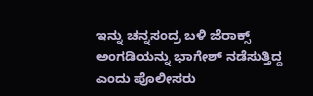ಇನ್ನು ಚನ್ನಸಂದ್ರ ಬಳಿ ಜೆರಾಕ್ಸ್ ಅಂಗಡಿಯನ್ನು ಭಾಗೇಶ್ ನಡೆಸುತ್ತಿದ್ದ ಎಂದು ಪೊಲೀಸರು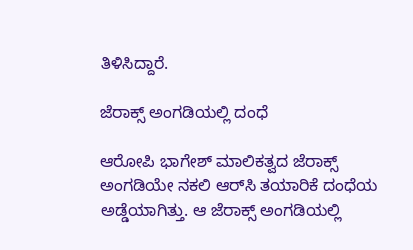ತಿಳಿಸಿದ್ದಾರೆ.

ಜೆರಾಕ್ಸ್ ಅಂಗಡಿಯಲ್ಲಿ ದಂಧೆ

ಆರೋಪಿ ಭಾಗೇಶ್ ಮಾಲಿಕತ್ವದ ಜೆರಾಕ್ಸ್ ಅಂಗಡಿಯೇ ನಕಲಿ ಆರ್‌ಸಿ ತಯಾರಿಕೆ ದಂಧೆಯ ಅಡ್ಡೆಯಾಗಿತ್ತು. ಆ ಜೆರಾಕ್ಸ್‌ ಅಂಗಡಿಯಲ್ಲಿ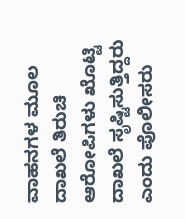ವಾಹನಗಳ ಮೂಲ ದಾಖಲೆ ತಿರುಚಿ ಆರೋಪಿಗಳು ಖೊಟ್ಟಿ ದಾಖಲೆ ಸೃಷ್ಟಿಸುತ್ತಿದ್ದರು ಎಂದು ಪೊಲೀಸರು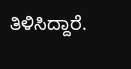ತಿಳಿಸಿದ್ದಾರೆ.